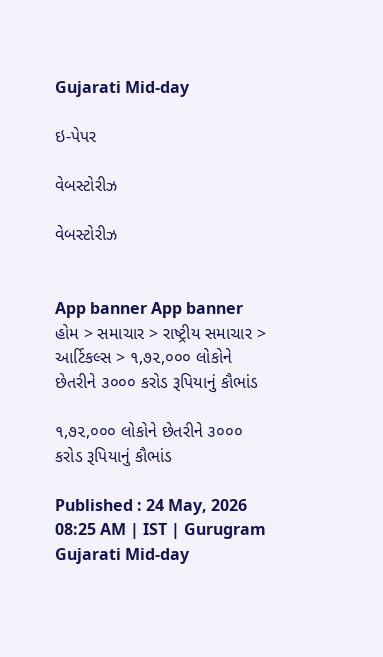Gujarati Mid-day

ઇ-પેપર

વેબસ્ટોરીઝ

વેબસ્ટોરીઝ


App banner App banner
હોમ > સમાચાર > રાષ્ટ્રીય સમાચાર > આર્ટિકલ્સ > ૧,૭૨,૦૦૦ લોકોને છેતરીને ૩૦૦૦ કરોડ રૂપિયાનું કૌભાંડ

૧,૭૨,૦૦૦ લોકોને છેતરીને ૩૦૦૦ કરોડ રૂપિયાનું કૌભાંડ

Published : 24 May, 2026 08:25 AM | IST | Gurugram
Gujarati Mid-day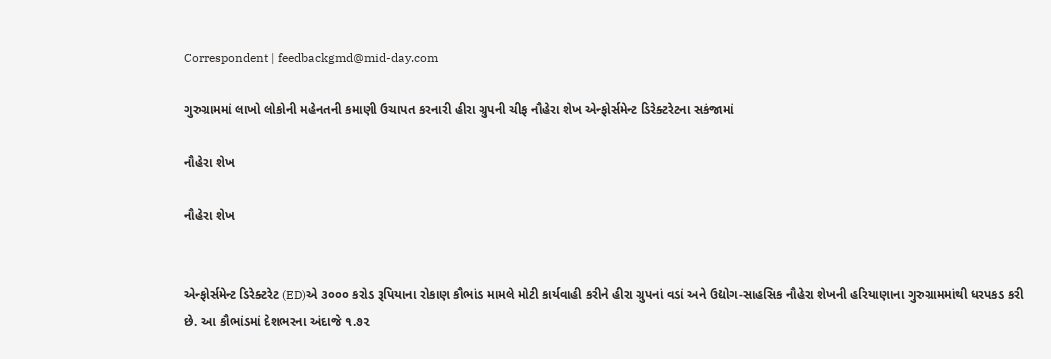Correspondent | feedbackgmd@mid-day.com

ગુરુગ્રામમાં લાખો લોકોની મહેનતની કમાણી ઉચાપત કરનારી હીરા ગ્રુપની ચીફ નૌહેરા શેખ એન્ફોર્સમેન્ટ ડિરેક્ટરેટના સકંજામાં

નૌહેરા શેખ

નૌહેરા શેખ


એન્ફોર્સમેન્ટ ડિરેક્ટરેટ (ED)એ ૩૦૦૦ કરોડ રૂપિયાના રોકાણ કૌભાંડ મામલે મોટી કાર્યવાહી કરીને હીરા ગ્રુપનાં વડાં અને ઉદ્યોગ-સાહસિક નૌહેરા શેખની હરિયાણાના ગુરુગ્રામમાંથી ધરપકડ કરી છે. આ કૌભાંડમાં દેશભરના અંદાજે ૧.૭૨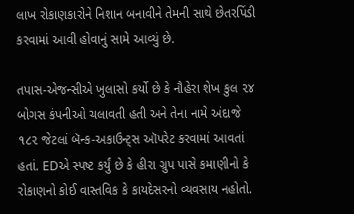લાખ રોકાણકારોને નિશાન બનાવીને તેમની સાથે છેતરપિંડી કરવામાં આવી હોવાનું સામે આવ્યું છે.

તપાસ-એજન્સીએ ખુલાસો કર્યો છે કે નૌહેરા શેખ કુલ ૨૪ બોગસ કંપનીઓ ચલાવતી હતી અને તેના નામે અંદાજે ૧૮૨ જેટલાં બૅન્ક-અકાઉન્ટ્સ ઑપરેટ કરવામાં આવતાં હતાં. EDએ સ્પષ્ટ કર્યું છે કે હીરા ગ્રુપ પાસે કમાણીનો કે રોકાણનો કોઈ વાસ્તવિક કે કાયદેસરનો વ્યવસાય નહોતો.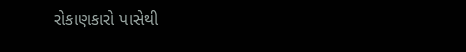રોકાણકારો પાસેથી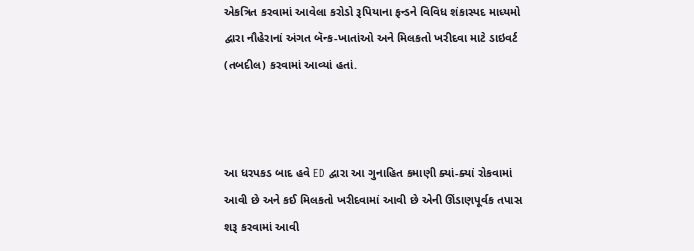એકત્રિત કરવામાં આવેલા કરોડો રૂપિયાના ફન્ડને વિવિધ શંકાસ્પદ માધ્યમો દ્વારા નૌહેરાનાં અંગત બૅન્ક-ખાતાંઓ અને મિલકતો ખરીદવા માટે ડાઇવર્ટ (તબદીલ) કરવામાં આવ્યાં હતાં.



આ ધરપકડ બાદ હવે ED દ્વારા આ ગુનાહિત કમાણી ક્યાં-ક્યાં રોકવામાં આવી છે અને કઈ મિલકતો ખરીદવામાં આવી છે એની ઊંડાણપૂર્વક તપાસ શરૂ કરવામાં આવી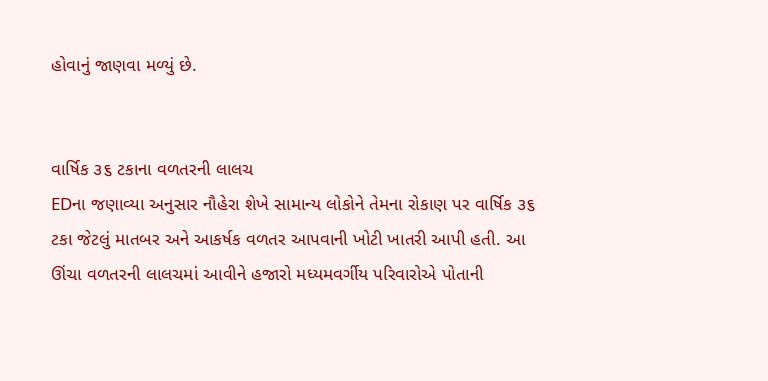હોવાનું જાણવા મળ્યું છે.


વાર્ષિક ૩૬ ટકાના વળતરની લાલચ
EDના જણાવ્યા અનુસાર નૌહેરા શેખે સામાન્ય લોકોને તેમના રોકાણ પર વાર્ષિક ૩૬ ટકા જેટલું માતબર અને આકર્ષક વળતર આપવાની ખોટી ખાતરી આપી હતી. આ ઊંચા વળતરની લાલચમાં આવીને હજારો મધ્યમવર્ગીય પરિવારોએ પોતાની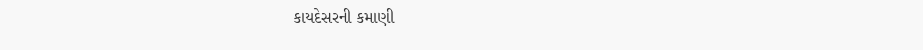કાયદેસરની કમાણી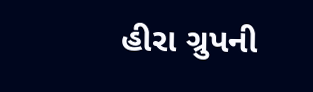હીરા ગ્રુપની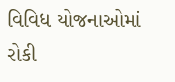વિવિધ યોજનાઓમાં રોકી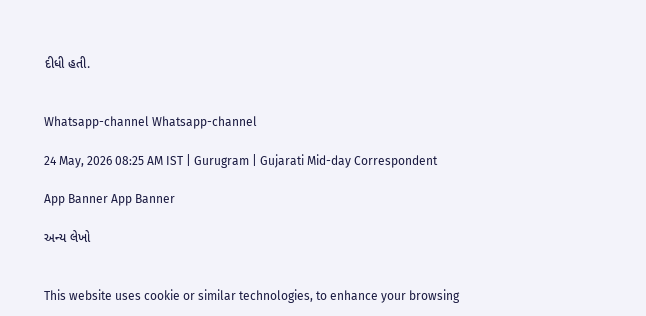દીધી હતી.


Whatsapp-channel Whatsapp-channel

24 May, 2026 08:25 AM IST | Gurugram | Gujarati Mid-day Correspondent

App Banner App Banner

અન્ય લેખો


This website uses cookie or similar technologies, to enhance your browsing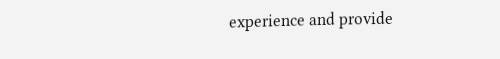experience and provide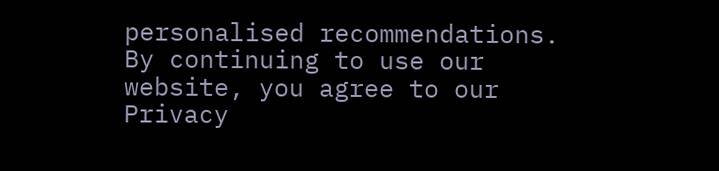personalised recommendations. By continuing to use our website, you agree to our Privacy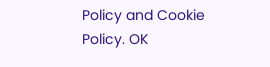Policy and Cookie Policy. OK